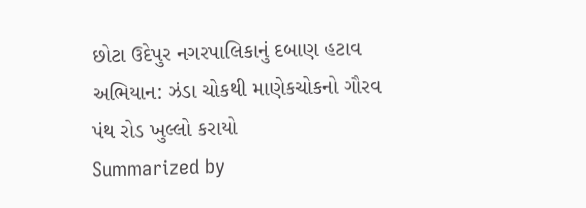છોટા ઉદેપુર નગરપાલિકાનું દબાણ હટાવ અભિયાન: ઝંડા ચોકથી માણેકચોકનો ગૌરવ પંથ રોડ ખુલ્લો કરાયો
Summarized by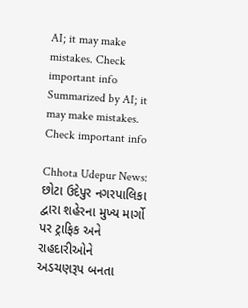AI; it may make mistakes. Check important info
Summarized by AI; it may make mistakes. Check important info

Chhota Udepur News: છોટા ઉદેપુર નગરપાલિકા દ્વારા શહેરના મુખ્ય માર્ગો પર ટ્રાફિક અને રાહદારીઓને અડચણરૂપ બનતા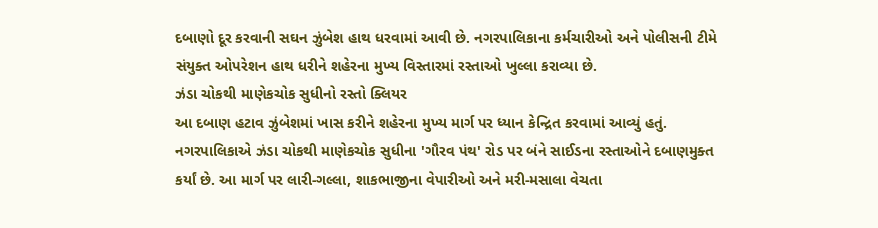દબાણો દૂર કરવાની સઘન ઝુંબેશ હાથ ધરવામાં આવી છે. નગરપાલિકાના કર્મચારીઓ અને પોલીસની ટીમે સંયુક્ત ઓપરેશન હાથ ધરીને શહેરના મુખ્ય વિસ્તારમાં રસ્તાઓ ખુલ્લા કરાવ્યા છે.
ઝંડા ચોકથી માણેકચોક સુધીનો રસ્તો ક્લિયર
આ દબાણ હટાવ ઝુંબેશમાં ખાસ કરીને શહેરના મુખ્ય માર્ગ પર ધ્યાન કેન્દ્રિત કરવામાં આવ્યું હતું. નગરપાલિકાએ ઝંડા ચોકથી માણેકચોક સુધીના 'ગૌરવ પંથ' રોડ પર બંને સાઈડના રસ્તાઓને દબાણમુક્ત કર્યાં છે. આ માર્ગ પર લારી-ગલ્લા, શાકભાજીના વેપારીઓ અને મરી-મસાલા વેચતા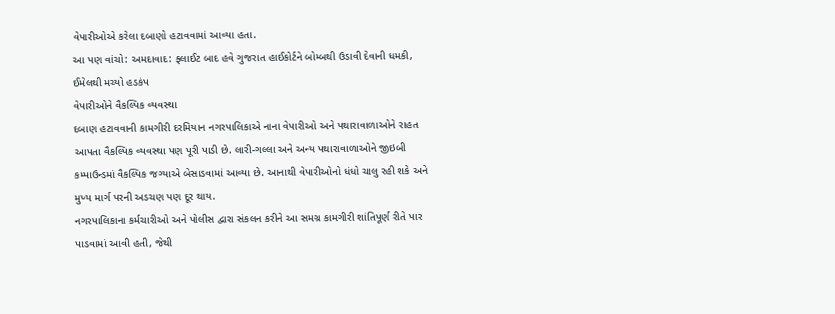વેપારીઓએ કરેલા દબાણો હટાવવામાં આવ્યા હતા.
આ પણ વાંચો: અમદાવાદ: ફ્લાઈટ બાદ હવે ગુજરાત હાઈકોર્ટને બોમ્બથી ઉડાવી દેવાની ધમકી, ઈમેલથી મચ્યો હડકંપ
વેપારીઓને વૈકલ્પિક વ્યવસ્થા
દબાણ હટાવવાની કામગીરી દરમિયાન નગરપાલિકાએ નાના વેપારીઓ અને પથારાવાળાઓને રાહત આપતા વૈકલ્પિક વ્યવસ્થા પણ પૂરી પાડી છે. લારી-ગલ્લા અને અન્ય પથારાવાળાઓને જીઇબી કમ્પાઉન્ડમાં વૈકલ્પિક જગ્યાએ બેસાડવામાં આવ્યા છે. આનાથી વેપારીઓનો ધંધો ચાલુ રહી શકે અને મુખ્ય માર્ગ પરની અડચણ પણ દૂર થાય.
નગરપાલિકાના કર્મચારીઓ અને પોલીસ દ્વારા સંકલન કરીને આ સમગ્ર કામગીરી શાંતિપૂર્ણ રીતે પાર પાડવામાં આવી હતી, જેથી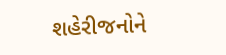શહેરીજનોને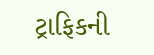ટ્રાફિકની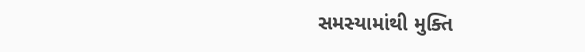સમસ્યામાંથી મુક્તિ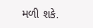મળી શકે.